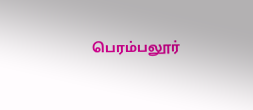பெரம்பலூர்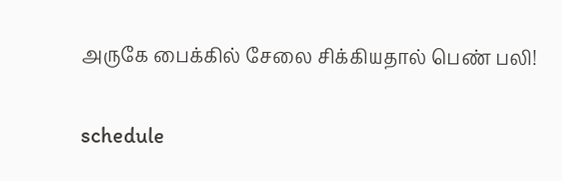அருகே பைக்கில் சேலை சிக்கியதால் பெண் பலி!

schedule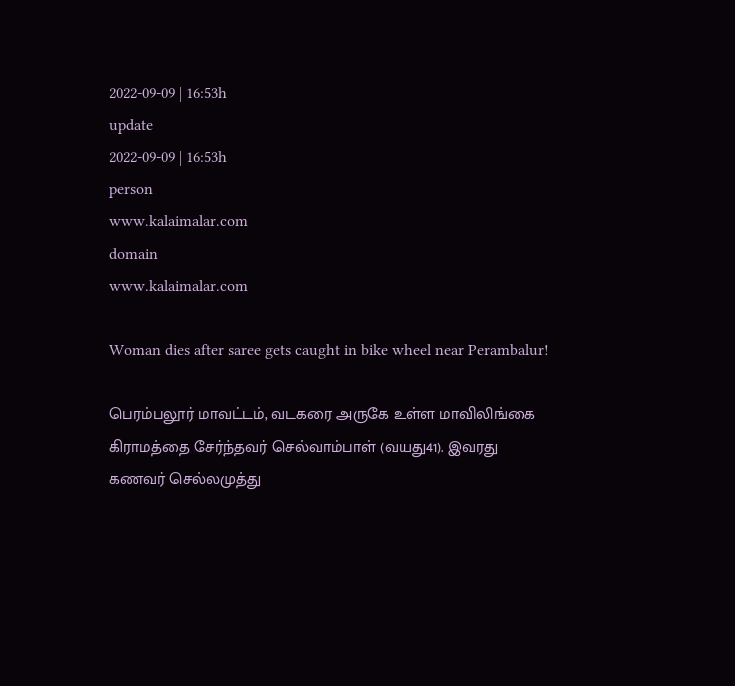2022-09-09 | 16:53h
update
2022-09-09 | 16:53h
person
www.kalaimalar.com
domain
www.kalaimalar.com

Woman dies after saree gets caught in bike wheel near Perambalur!

பெரம்பலூர் மாவட்டம், வடகரை அருகே உள்ள மாவிலிங்கை கிராமத்தை சேர்ந்தவர் செல்வாம்பாள் (வயது41). இவரது கணவர் செல்லமுத்து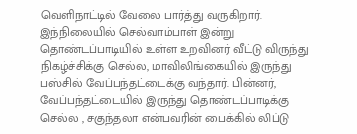வெளிநாட்டில் வேலை பார்த்து வருகிறார். இந்நிலையில் செல்வாம்பாள் இன்று தொண்டப்பாடியில் உள்ள உறவினர் வீட்டு விருந்து நிகழ்ச்சிக்கு செல்ல, மாவிலிங்கையில் இருந்து பஸ்சில் வேப்பந்தட்டைக்கு வந்தார். பின்னர், வேப்பந்தட்டையில் இருந்து தொண்டப்பாடிக்கு செல்ல , சகுந்தலா என்பவரின் பைக்கில் லிப்டு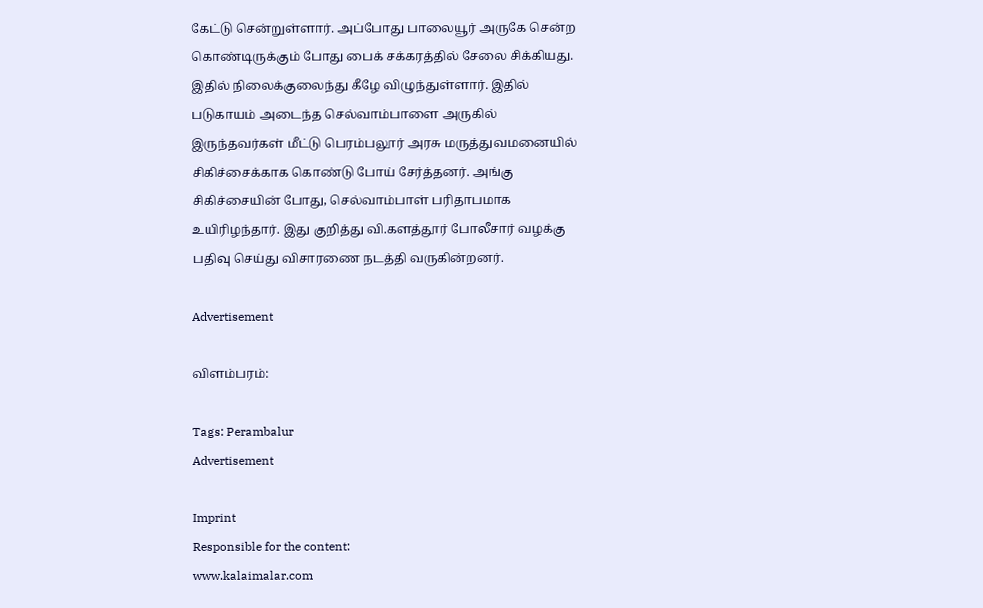கேட்டு சென்றுள்ளார். அப்போது பாலையூர் அருகே சென்ற கொண்டிருக்கும் போது பைக் சக்கரத்தில் சேலை சிக்கியது. இதில் நிலைக்குலைந்து கீழே விழுந்துள்ளார். இதில் படுகாயம் அடைந்த செல்வாம்பாளை அருகில் இருந்தவர்கள் மீட்டு பெரம்பலூர் அரசு மருத்துவமனையில் சிகிச்சைக்காக கொண்டு போய் சேர்த்தனர். அங்கு சிகிச்சையின் போது, செல்வாம்பாள் பரிதாபமாக உயிரிழந்தார். இது குறித்து வி.களத்தூர் போலீசார் வழக்கு பதிவு செய்து விசாரணை நடத்தி வருகின்றனர்.

Advertisement

விளம்பரம்:

Tags: Perambalur
Advertisement

Imprint
Responsible for the content:
www.kalaimalar.com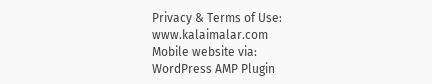Privacy & Terms of Use:
www.kalaimalar.com
Mobile website via:
WordPress AMP Plugin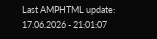Last AMPHTML update:
17.06.2026 - 21:01:07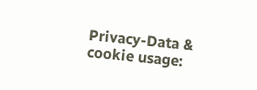Privacy-Data & cookie usage: